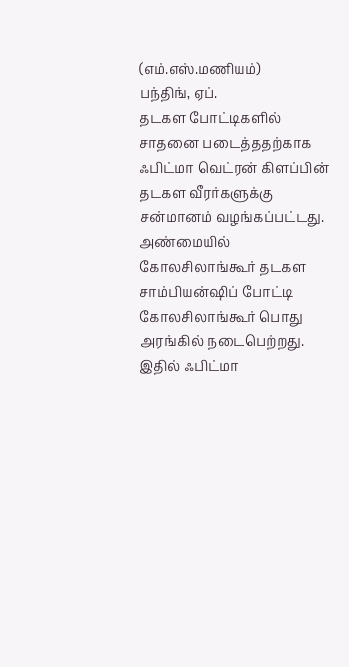(எம்.எஸ்.மணியம்)
பந்திங், ஏப்.
தடகள போட்டிகளில் சாதனை படைத்ததற்காக ஃபிட்மா வெட்ரன் கிளப்பின் தடகள வீரர்களுக்கு சன்மானம் வழங்கப்பட்டது.
அண்மையில் கோலசிலாங்கூர் தடகள சாம்பியன்ஷிப் போட்டி கோலசிலாங்கூர் பொது அரங்கில் நடைபெற்றது. இதில் ஃபிட்மா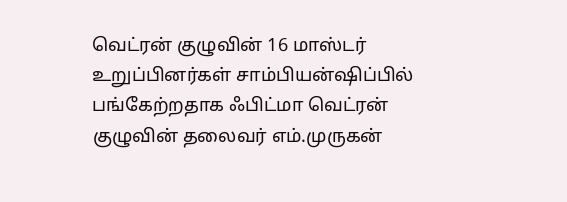வெட்ரன் குழுவின் 16 மாஸ்டர் உறுப்பினர்கள் சாம்பியன்ஷிப்பில் பங்கேற்றதாக ஃபிட்மா வெட்ரன் குழுவின் தலைவர் எம்.முருகன்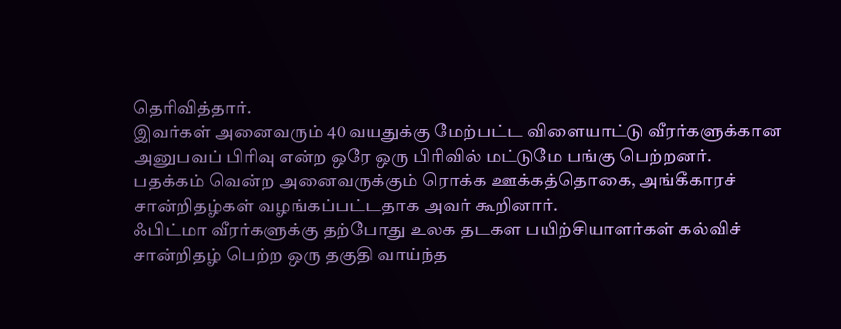தெரிவித்தார்.
இவர்கள் அனைவரும் 40 வயதுக்கு மேற்பட்ட விளையாட்டு வீரர்களுக்கான அனுபவப் பிரிவு என்ற ஒரே ஒரு பிரிவில் மட்டுமே பங்கு பெற்றனர்.
பதக்கம் வென்ற அனைவருக்கும் ரொக்க ஊக்கத்தொகை, அங்கீகாரச் சான்றிதழ்கள் வழங்கப்பட்டதாக அவர் கூறினார்.
ஃபிட்மா வீரர்களுக்கு தற்போது உலக தடகள பயிற்சியாளர்கள் கல்விச் சான்றிதழ் பெற்ற ஒரு தகுதி வாய்ந்த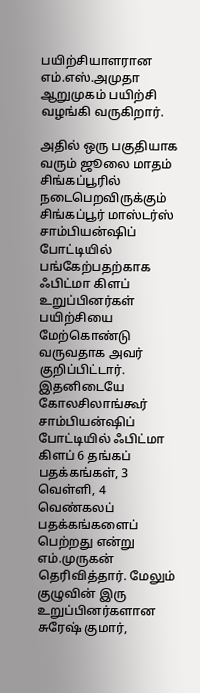பயிற்சியாளரான எம்.எஸ்.அமுதா ஆறுமுகம் பயிற்சி வழங்கி வருகிறார்.

அதில் ஒரு பகுதியாக வரும் ஜூலை மாதம் சிங்கப்பூரில் நடைபெறவிருக்கும் சிங்கப்பூர் மாஸ்டர்ஸ் சாம்பியன்ஷிப் போட்டியில் பங்கேற்பதற்காக ஃபிட்மா கிளப் உறுப்பினர்கள் பயிற்சியை மேற்கொண்டு வருவதாக அவர் குறிப்பிட்டார்.
இதனிடையே கோலசிலாங்கூர் சாம்பியன்ஷிப் போட்டியில் ஃபிட்மா கிளப் 6 தங்கப் பதக்கங்கள், 3 வெள்ளி, 4 வெண்கலப் பதக்கங்களைப் பெற்றது என்று எம்.முருகன் தெரிவித்தார். மேலும் குழுவின் இரு உறுப்பினர்களான சுரேஷ் குமார்,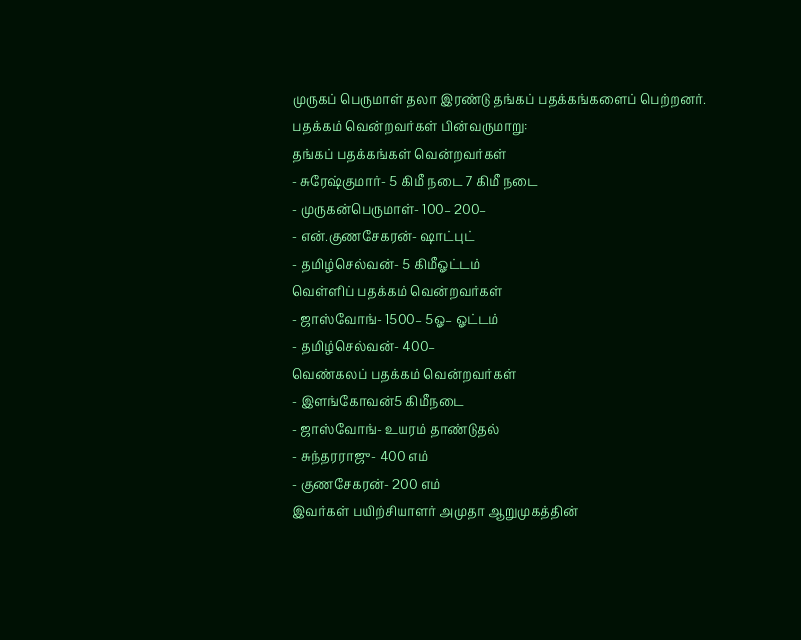முருகப் பெருமாள் தலா இரண்டு தங்கப் பதக்கங்களைப் பெற்றனர்.
பதக்கம் வென்றவர்கள் பின்வருமாறு:
தங்கப் பதக்கங்கள் வென்றவர்கள்
- சுரேஷ்குமார்- 5 கிமீ நடை 7 கிமீ நடை
- முருகன்பெருமாள்- 100– 200–
- என்.குணசேகரன்- ஷாட்புட்
- தமிழ்செல்வன்- 5 கிமீஓட்டம்
வெள்ளிப் பதக்கம் வென்றவர்கள்
- ஜாஸ்வோங்- 1500– 5ஓ– ஓட்டம்
- தமிழ்செல்வன்- 400–
வெண்கலப் பதக்கம் வென்றவர்கள்
- இளங்கோவன்5 கிமீநடை
- ஜாஸ்வோங்- உயரம் தாண்டுதல்
- சுந்தரராஜு- 400 எம்
- குணசேகரன்- 200 எம்
இவர்கள் பயிற்சியாளர் அமுதா ஆறுமுகத்தின்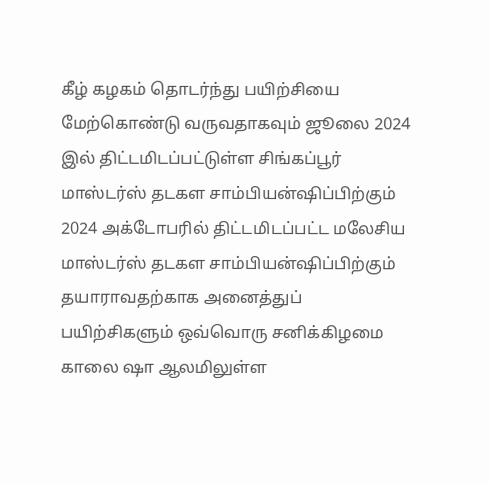கீழ் கழகம் தொடர்ந்து பயிற்சியை மேற்கொண்டு வருவதாகவும் ஜூலை 2024 இல் திட்டமிடப்பட்டுள்ள சிங்கப்பூர் மாஸ்டர்ஸ் தடகள சாம்பியன்ஷிப்பிற்கும் 2024 அக்டோபரில் திட்டமிடப்பட்ட மலேசிய மாஸ்டர்ஸ் தடகள சாம்பியன்ஷிப்பிற்கும் தயாராவதற்காக அனைத்துப் பயிற்சிகளும் ஒவ்வொரு சனிக்கிழமை காலை ஷா ஆலமிலுள்ள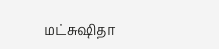மட்சுஷிதா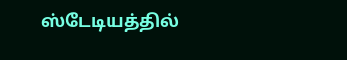ஸ்டேடியத்தில்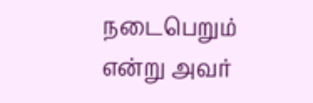நடைபெறும் என்று அவர்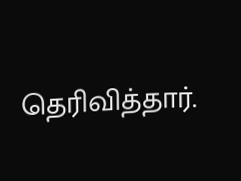தெரிவித்தார்.